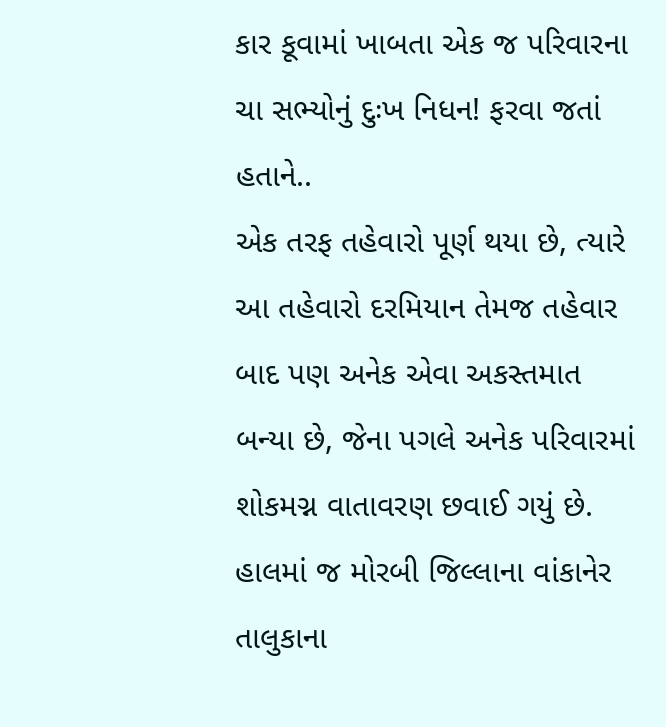કાર કૂવામાં ખાબતા એક જ પરિવારના ચા સભ્યોનું દુઃખ નિધન! ફરવા જતાં હતાને..
એક તરફ તહેવારો પૂર્ણ થયા છે, ત્યારે આ તહેવારો દરમિયાન તેમજ તહેવાર બાદ પણ અનેક એવા અકસ્તમાત બન્યા છે, જેના પગલે અનેક પરિવારમાં શોકમગ્ન વાતાવરણ છવાઈ ગયું છે. હાલમાં જ મોરબી જિલ્લાના વાંકાનેર તાલુકાના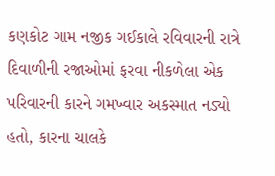કણકોટ ગામ નજીક ગઈકાલે રવિવારની રાત્રે દિવાળીની રજાઓમાં ફરવા નીકળેલા એક પરિવારની કારને ગમખ્વાર અકસ્માત નડ્યો હતો, કારના ચાલકે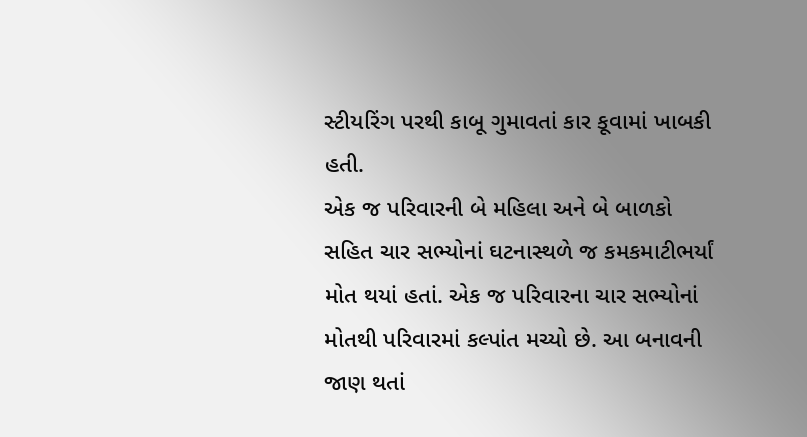સ્ટીયરિંગ પરથી કાબૂ ગુમાવતાં કાર કૂવામાં ખાબકી હતી.
એક જ પરિવારની બે મહિલા અને બે બાળકો સહિત ચાર સભ્યોનાં ઘટનાસ્થળે જ કમકમાટીભર્યાં મોત થયાં હતાં. એક જ પરિવારના ચાર સભ્યોનાં મોતથી પરિવારમાં કલ્પાંત મચ્યો છે. આ બનાવની જાણ થતાં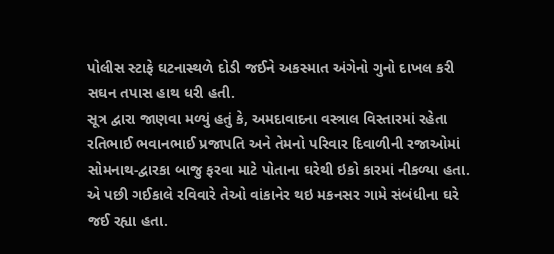પોલીસ સ્ટાફે ઘટનાસ્થળે દોડી જઈને અકસ્માત અંગેનો ગુનો દાખલ કરી સઘન તપાસ હાથ ધરી હતી.
સૂત્ર દ્વારા જાણવા મળ્યું હતું કે, અમદાવાદના વસ્ત્રાલ વિસ્તારમાં રહેતા રતિભાઈ ભવાનભાઈ પ્રજાપતિ અને તેમનો પરિવાર દિવાળીની રજાઓમાં સોમનાથ-દ્વારકા બાજુ ફરવા માટે પોતાના ઘરેથી ઇકો કારમાં નીકળ્યા હતા. એ પછી ગઈકાલે રવિવારે તેઓ વાંકાનેર થઇ મકનસર ગામે સંબંધીના ઘરે જઈ રહ્યા હતા.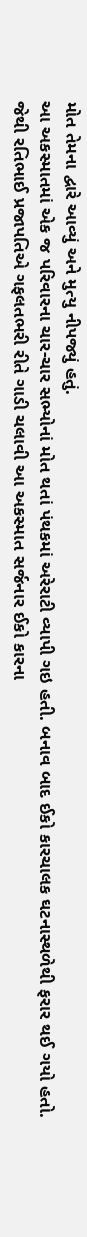મોત તેમના દ્વારે આવ્યું અને મુત્યુ નીપજ્યું હતું.
આ અકસ્માતમાં એક જ પરિવારના ચાર-ચાર સભ્યોનાં મોત થતાં પંથકમાં અરેરાટી વ્યાપી ગઇ હતી. બનાવ બાદ ઈકો કારચાલક ઘટનાસ્થળેથી ફરાર થઈ ગયો હતો. જેથી રતિભાઈ પ્રજાપતિએ ગફલતભરી રીતે ગાડી ચલાવી આ અકસ્માત સર્જનાર ઈકો કારના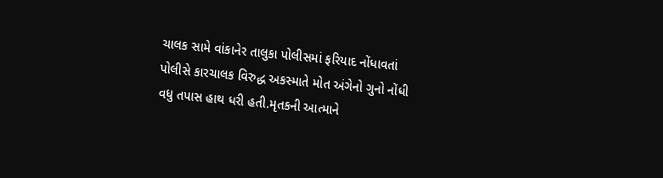ચાલક સામે વાંકાનેર તાલુકા પોલીસમાં ફરિયાદ નોંધાવતાં પોલીસે કારચાલક વિરુદ્ધ અકસ્માતે મોત અંગેનો ગુનો નોંધી વધુ તપાસ હાથ ધરી હતી.મૃતકની આત્માને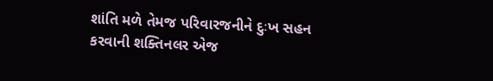શાંતિ મળે તેમજ પરિવારજનીને દુઃખ સહન કરવાની શક્તિનલર એજ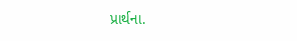પ્રાર્થના.